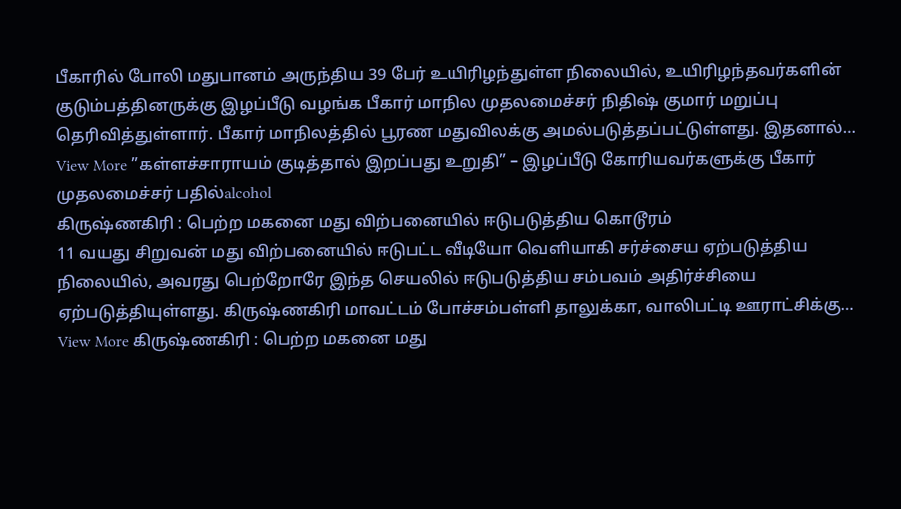பீகாரில் போலி மதுபானம் அருந்திய 39 பேர் உயிரிழந்துள்ள நிலையில், உயிரிழந்தவர்களின் குடும்பத்தினருக்கு இழப்பீடு வழங்க பீகார் மாநில முதலமைச்சர் நிதிஷ் குமார் மறுப்பு தெரிவித்துள்ளார். பீகார் மாநிலத்தில் பூரண மதுவிலக்கு அமல்படுத்தப்பட்டுள்ளது. இதனால்…
View More ”கள்ளச்சாராயம் குடித்தால் இறப்பது உறுதி” – இழப்பீடு கோரியவர்களுக்கு பீகார் முதலமைச்சர் பதில்alcohol
கிருஷ்ணகிரி : பெற்ற மகனை மது விற்பனையில் ஈடுபடுத்திய கொடூரம்
11 வயது சிறுவன் மது விற்பனையில் ஈடுபட்ட வீடியோ வெளியாகி சர்ச்சைய ஏற்படுத்திய நிலையில், அவரது பெற்றோரே இந்த செயலில் ஈடுபடுத்திய சம்பவம் அதிர்ச்சியை ஏற்படுத்தியுள்ளது. கிருஷ்ணகிரி மாவட்டம் போச்சம்பள்ளி தாலுக்கா, வாலிபட்டி ஊராட்சிக்கு…
View More கிருஷ்ணகிரி : பெற்ற மகனை மது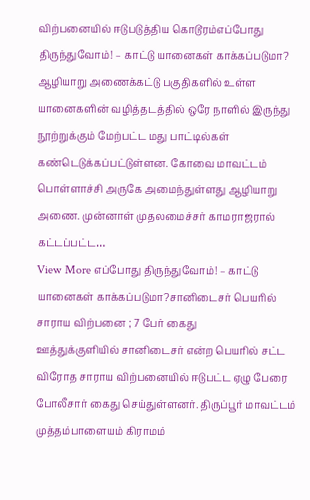விற்பனையில் ஈடுபடுத்திய கொடூரம்எப்போது திருந்துவோம்! – காட்டு யானைகள் காக்கப்படுமா?
ஆழியாறு அணைக்கட்டு பகுதிகளில் உள்ள யானைகளின் வழித்தடத்தில் ஒரே நாளில் இருந்து நூற்றுக்கும் மேற்பட்ட மது பாட்டில்கள் கண்டெடுக்கப்பட்டுள்ளன. கோவை மாவட்டம் பொள்ளாச்சி அருகே அமைந்துள்ளது ஆழியாறு அணை. முன்னாள் முதலமைச்சர் காமராஜரால் கட்டப்பட்ட…
View More எப்போது திருந்துவோம்! – காட்டு யானைகள் காக்கப்படுமா?சானிடைசர் பெயரில் சாராய விற்பனை ; 7 பேர் கைது
ஊத்துக்குளியில் சானிடைசர் என்ற பெயரில் சட்ட விரோத சாராய விற்பனையில் ஈடுபட்ட ஏழு பேரை போலீசார் கைது செய்துள்ளனர். திருப்பூர் மாவட்டம் முத்தம்பாளையம் கிராமம்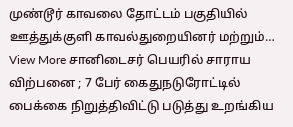முண்டூர் காவலை தோட்டம் பகுதியில் ஊத்துக்குளி காவல்துறையினர் மற்றும்…
View More சானிடைசர் பெயரில் சாராய விற்பனை ; 7 பேர் கைதுநடுரோட்டில் பைக்கை நிறுத்திவிட்டு படுத்து உறங்கிய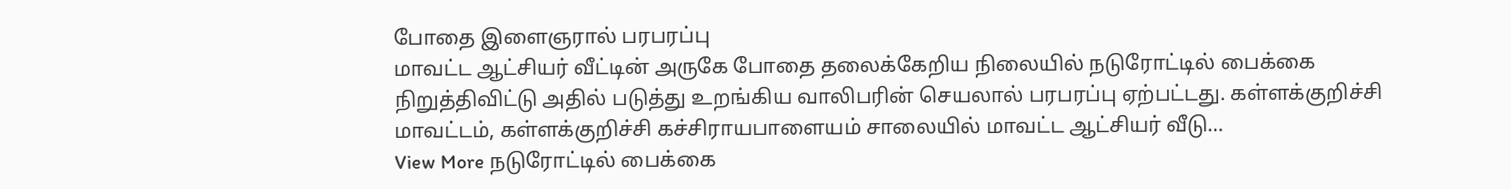போதை இளைஞரால் பரபரப்பு
மாவட்ட ஆட்சியர் வீட்டின் அருகே போதை தலைக்கேறிய நிலையில் நடுரோட்டில் பைக்கை நிறுத்திவிட்டு அதில் படுத்து உறங்கிய வாலிபரின் செயலால் பரபரப்பு ஏற்பட்டது. கள்ளக்குறிச்சி மாவட்டம், கள்ளக்குறிச்சி கச்சிராயபாளையம் சாலையில் மாவட்ட ஆட்சியர் வீடு…
View More நடுரோட்டில் பைக்கை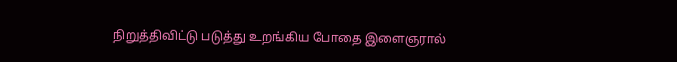நிறுத்திவிட்டு படுத்து உறங்கிய போதை இளைஞரால்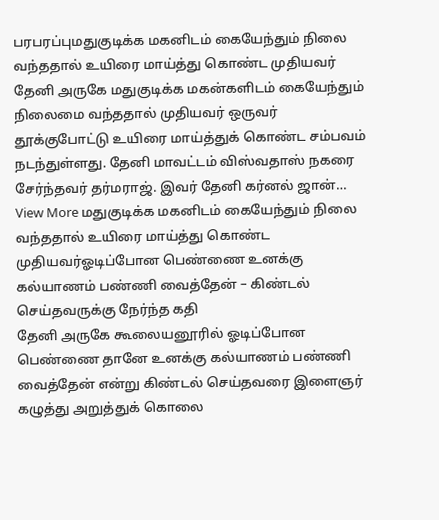பரபரப்புமதுகுடிக்க மகனிடம் கையேந்தும் நிலை வந்ததால் உயிரை மாய்த்து கொண்ட முதியவர்
தேனி அருகே மதுகுடிக்க மகன்களிடம் கையேந்தும் நிலைமை வந்ததால் முதியவர் ஒருவர் தூக்குபோட்டு உயிரை மாய்த்துக் கொண்ட சம்பவம் நடந்துள்ளது. தேனி மாவட்டம் விஸ்வதாஸ் நகரை சேர்ந்தவர் தர்மராஜ். இவர் தேனி கர்னல் ஜான்…
View More மதுகுடிக்க மகனிடம் கையேந்தும் நிலை வந்ததால் உயிரை மாய்த்து கொண்ட முதியவர்ஓடிப்போன பெண்ணை உனக்கு கல்யாணம் பண்ணி வைத்தேன் – கிண்டல் செய்தவருக்கு நேர்ந்த கதி
தேனி அருகே கூலையனூரில் ஓடிப்போன பெண்ணை தானே உனக்கு கல்யாணம் பண்ணி வைத்தேன் என்று கிண்டல் செய்தவரை இளைஞர் கழுத்து அறுத்துக் கொலை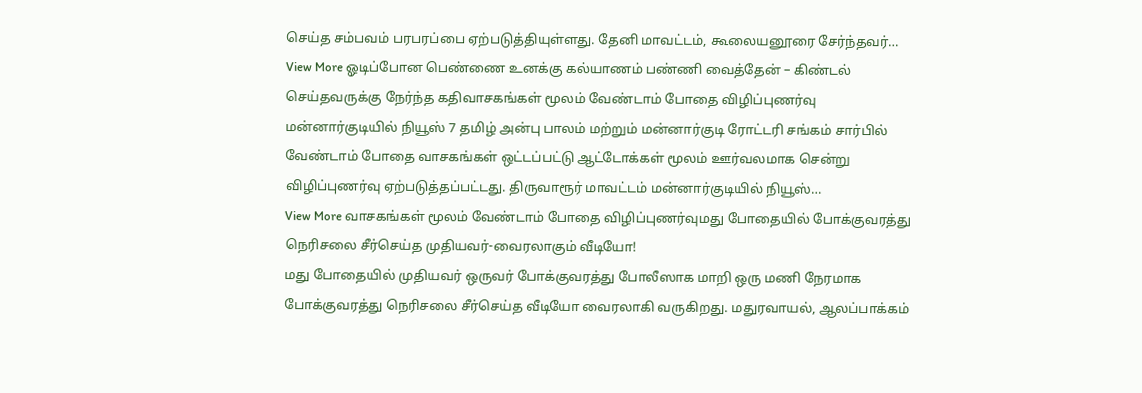செய்த சம்பவம் பரபரப்பை ஏற்படுத்தியுள்ளது. தேனி மாவட்டம், கூலையனூரை சேர்ந்தவர்…
View More ஓடிப்போன பெண்ணை உனக்கு கல்யாணம் பண்ணி வைத்தேன் – கிண்டல் செய்தவருக்கு நேர்ந்த கதிவாசகங்கள் மூலம் வேண்டாம் போதை விழிப்புணர்வு
மன்னார்குடியில் நியூஸ் 7 தமிழ் அன்பு பாலம் மற்றும் மன்னார்குடி ரோட்டரி சங்கம் சார்பில் வேண்டாம் போதை வாசகங்கள் ஒட்டப்பட்டு ஆட்டோக்கள் மூலம் ஊர்வலமாக சென்று விழிப்புணர்வு ஏற்படுத்தப்பட்டது. திருவாரூர் மாவட்டம் மன்னார்குடியில் நியூஸ்…
View More வாசகங்கள் மூலம் வேண்டாம் போதை விழிப்புணர்வுமது போதையில் போக்குவரத்து நெரிசலை சீர்செய்த முதியவர்-வைரலாகும் வீடியோ!
மது போதையில் முதியவர் ஒருவர் போக்குவரத்து போலீஸாக மாறி ஒரு மணி நேரமாக போக்குவரத்து நெரிசலை சீர்செய்த வீடியோ வைரலாகி வருகிறது. மதுரவாயல், ஆலப்பாக்கம்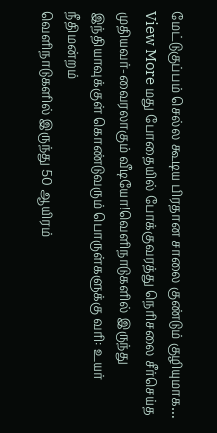மேட்டுகுப்பம் செல்ல கூடிய பிரதான சாலை குண்டும் குழியுமாக…
View More மது போதையில் போக்குவரத்து நெரிசலை சீர்செய்த முதியவர்-வைரலாகும் வீடியோ!வெளிநாடுகளில் இருந்து இந்தியாவுக்குள் கொண்டுவரும் பொருள்களுக்கு வரி: உயர் நீதிமன்றம்
வெளிநாடுகளில் இருந்து 50 ஆயிரம்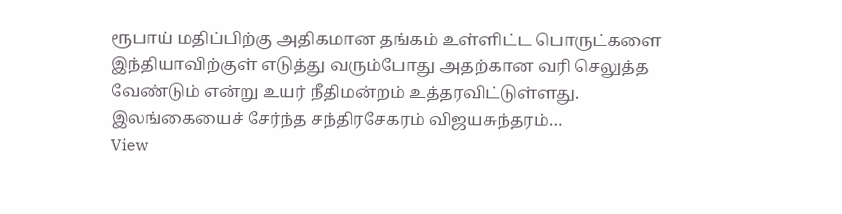ரூபாய் மதிப்பிற்கு அதிகமான தங்கம் உள்ளிட்ட பொருட்களை இந்தியாவிற்குள் எடுத்து வரும்போது அதற்கான வரி செலுத்த வேண்டும் என்று உயர் நீதிமன்றம் உத்தரவிட்டுள்ளது. இலங்கையைச் சேர்ந்த சந்திரசேகரம் விஜயசுந்தரம்…
View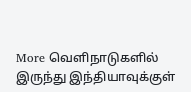More வெளிநாடுகளில் இருந்து இந்தியாவுக்குள்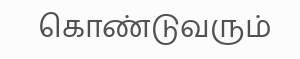கொண்டுவரும்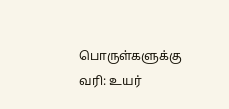பொருள்களுக்கு வரி: உயர்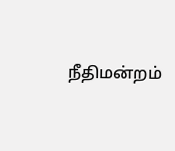நீதிமன்றம்